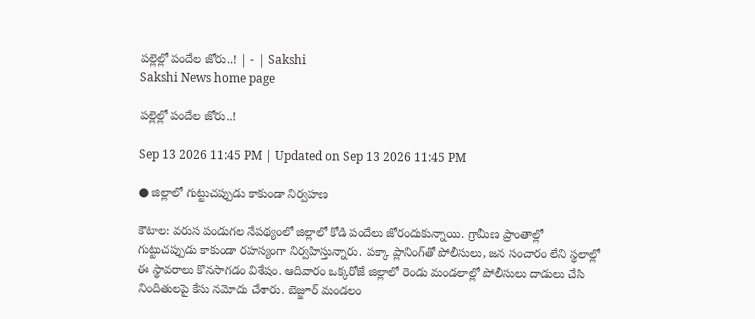పల్లెల్లో పందేల జోరు..! | - | Sakshi
Sakshi News home page

పల్లెల్లో పందేల జోరు..!

Sep 13 2026 11:45 PM | Updated on Sep 13 2026 11:45 PM

● జిల్లాలో గుట్టుచప్పుడు కాకుండా నిర్వహణ

కౌటాల: వరుస పండుగల నేపథ్యంలో జిల్లాలో కోడి పందేలు జోరందుకున్నాయి. గ్రామీణ ప్రాంతాల్లో గుట్టుచప్పుడు కాకుండా రహస్యంగా నిర్వహిస్తున్నారు. పక్కా ప్లానింగ్‌తో పోలీసులు, జన సంచారం లేని స్థలాల్లో ఈ స్థావరాలు కొనసాగడం విశేషం. ఆదివారం ఒక్కరోజే జిల్లాలో రెండు మండలాల్లో పోలీసులు దాడులు చేసి నిందితులపై కేసు నమోదు చేశారు. బెజ్జూర్‌ మండలం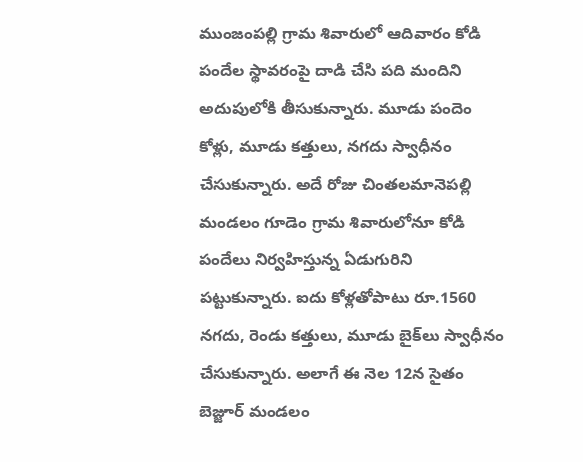ముంజంపల్లి గ్రామ శివారులో ఆదివారం కోడి పందేల స్థావరంపై దాడి చేసి పది మందిని అదుపులోకి తీసుకున్నారు. మూడు పందెం కోళ్లు, మూడు కత్తులు, నగదు స్వాధీనం చేసుకున్నారు. అదే రోజు చింతలమానెపల్లి మండలం గూడెం గ్రామ శివారులోనూ కోడి పందేలు నిర్వహిస్తున్న ఏడుగురిని పట్టుకున్నారు. ఐదు కోళ్లతోపాటు రూ.1560 నగదు, రెండు కత్తులు, మూడు బైక్‌లు స్వాధీనం చేసుకున్నారు. అలాగే ఈ నెల 12న సైతం బెజ్జూర్‌ మండలం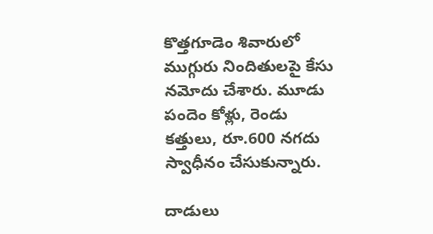కొత్తగూడెం శివారులో ముగ్గురు నిందితులపై కేసు నమోదు చేశారు. మూడు పందెం కోళ్లు, రెండు కత్తులు, రూ.600 నగదు స్వాధీనం చేసుకున్నారు.

దాడులు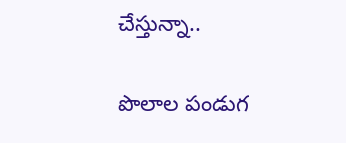చేస్తున్నా..

పొలాల పండుగ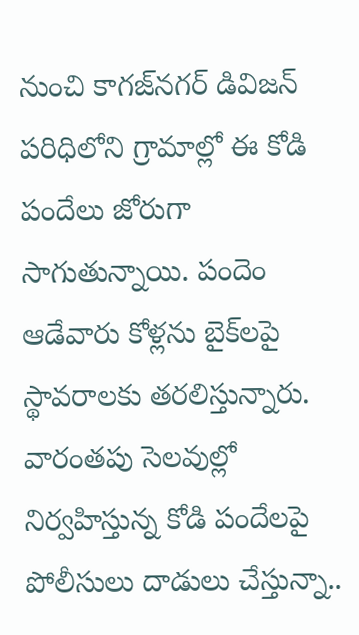నుంచి కాగజ్‌నగర్‌ డివిజన్‌ పరిధిలోని గ్రామాల్లో ఈ కోడి పందేలు జోరుగా సాగుతున్నాయి. పందెం ఆడేవారు కోళ్లను బైక్‌లపై స్థావరాలకు తరలిస్తున్నారు. వారంతపు సెలవుల్లో నిర్వహిస్తున్న కోడి పందేలపై పోలీసులు దాడులు చేస్తున్నా..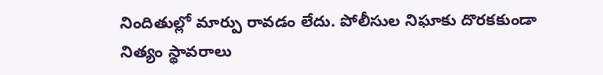నిందితుల్లో మార్పు రావడం లేదు. పోలీసుల నిఘాకు దొరకకుండా నిత్యం స్థావరాలు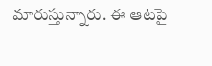మారుస్తున్నారు. ఈ ఆటపై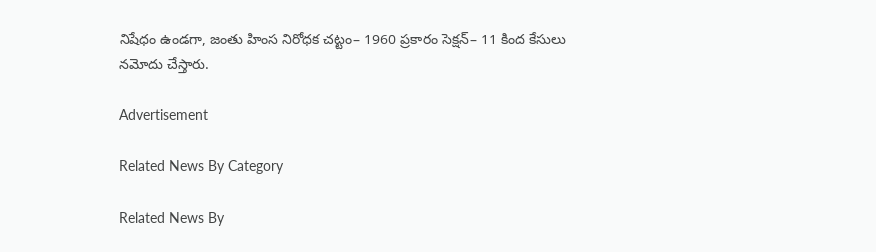నిషేధం ఉండగా, జంతు హింస నిరోధక చట్టం– 1960 ప్రకారం సెక్షన్‌– 11 కింద కేసులు నమోదు చేస్తారు.

Advertisement

Related News By Category

Related News By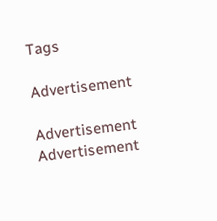Tags

Advertisement

Advertisement
Advertisement